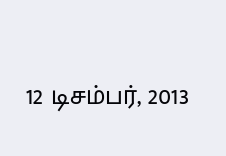12 டிசம்பர், 2013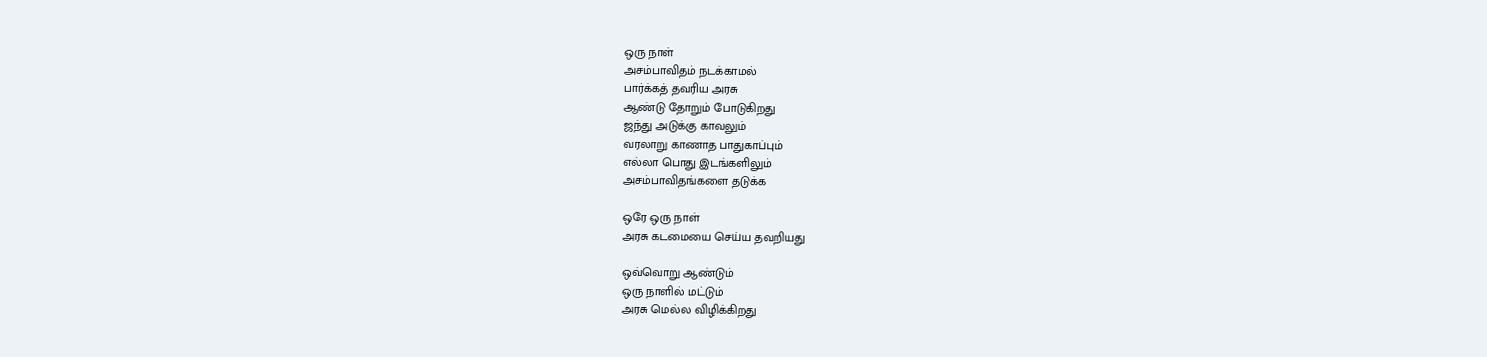ஒரு நாள்
அசம்பாவிதம் நடக்காமல்
பார்க்கத் தவரிய அரசு
ஆண்டு தோறும் போடுகிறது
ஜந்து அடுக்கு காவலும்
வரலாறு காணாத பாதுகாப்பும்
எல்லா பொது இடங்களிலும்
அசம்பாவிதங்களை தடுக்க

ஒரே ஒரு நாள்
அரசு கடமையை செய்ய தவறியது

ஒவ்வொறு ஆண்டும்
ஒரு நாளில் மட்டும்
அரசு மெல்ல விழிக்கிறது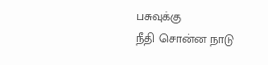பசுவுக்கு
நீதி சொன்ன நாடு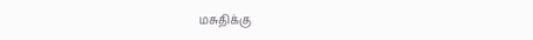மசுதிக்கு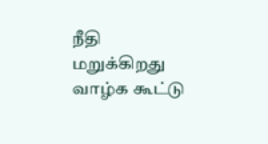நீதி மறுக்கிறது
வாழ்க கூட்டு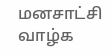மனசாட்சி
வாழ்க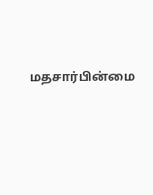மதசார்பின்ம‌ை‌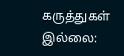கருத்துகள் இல்லை: